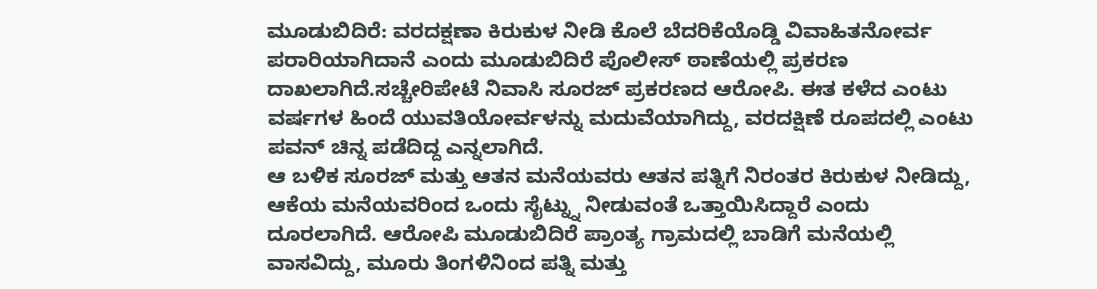ಮೂಡುಬಿದಿರೆ: ವರದಕ್ಷಣಾ ಕಿರುಕುಳ ನೀಡಿ ಕೊಲೆ ಬೆದರಿಕೆಯೊಡ್ಡಿ ವಿವಾಹಿತನೋರ್ವ ಪರಾರಿಯಾಗಿದಾನೆ ಎಂದು ಮೂಡುಬಿದಿರೆ ಪೊಲೀಸ್ ಠಾಣೆಯಲ್ಲಿ ಪ್ರಕರಣ ದಾಖಲಾಗಿದೆ.ಸಚ್ಚೇರಿಪೇಟೆ ನಿವಾಸಿ ಸೂರಜ್ ಪ್ರಕರಣದ ಆರೋಪಿ. ಈತ ಕಳೆದ ಎಂಟು ವರ್ಷಗಳ ಹಿಂದೆ ಯುವತಿಯೋರ್ವಳನ್ನು ಮದುವೆಯಾಗಿದ್ದು, ವರದಕ್ಷಿಣೆ ರೂಪದಲ್ಲಿ ಎಂಟು ಪವನ್ ಚಿನ್ನ ಪಡೆದಿದ್ದ ಎನ್ನಲಾಗಿದೆ.
ಆ ಬಳಿಕ ಸೂರಜ್ ಮತ್ತು ಆತನ ಮನೆಯವರು ಆತನ ಪತ್ನಿಗೆ ನಿರಂತರ ಕಿರುಕುಳ ನೀಡಿದ್ದು, ಆಕೆಯ ಮನೆಯವರಿಂದ ಒಂದು ಸೈಟ್ನ್ನು ನೀಡುವಂತೆ ಒತ್ತಾಯಿಸಿದ್ದಾರೆ ಎಂದು ದೂರಲಾಗಿದೆ. ಆರೋಪಿ ಮೂಡುಬಿದಿರೆ ಪ್ರಾಂತ್ಯ ಗ್ರಾಮದಲ್ಲಿ ಬಾಡಿಗೆ ಮನೆಯಲ್ಲಿ ವಾಸವಿದ್ದು, ಮೂರು ತಿಂಗಳಿನಿಂದ ಪತ್ನಿ ಮತ್ತು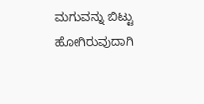ಮಗುವನ್ನು ಬಿಟ್ಟು ಹೋಗಿರುವುದಾಗಿ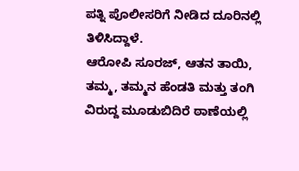ಪತ್ನಿ ಪೊಲೀಸರಿಗೆ ನೀಡಿದ ದೂರಿನಲ್ಲಿ ತಿಳಿಸಿದ್ದಾಳೆ.
ಆರೋಪಿ ಸೂರಜ್, ಆತನ ತಾಯಿ, ತಮ್ಮ, ತಮ್ಮನ ಹೆಂಡತಿ ಮತ್ತು ತಂಗಿ ವಿರುದ್ದ ಮೂಡುಬಿದಿರೆ ಠಾಣೆಯಲ್ಲಿ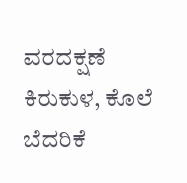ವರದಕ್ಷಣೆ ಕಿರುಕುಳ, ಕೊಲೆ ಬೆದರಿಕೆ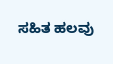ಸಹಿತ ಹಲವು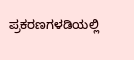ಪ್ರಕರಣಗಳಡಿಯಲ್ಲಿ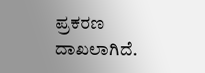ಪ್ರಕರಣ ದಾಖಲಾಗಿದೆ.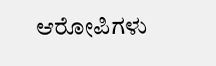ಆರೋಪಿಗಳು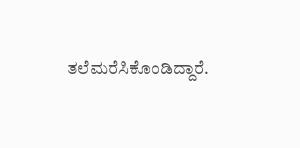ತಲೆಮರೆಸಿಕೊಂಡಿದ್ದಾರೆ.